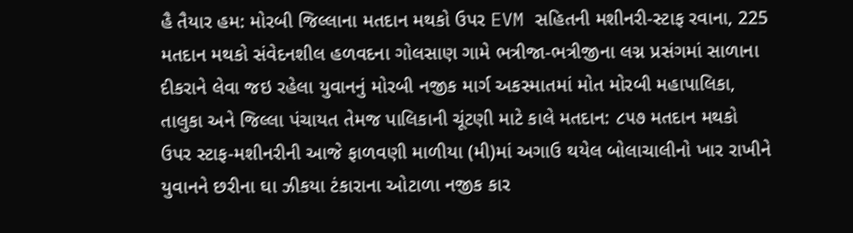હૈ તૈયાર હમ: મોરબી જિલ્લાના મતદાન મથકો ઉપર EVM સહિતની મશીનરી-સ્ટાફ રવાના, 225 મતદાન મથકો સંવેદનશીલ હળવદના ગોલસાણ ગામે ભત્રીજા-ભત્રીજીના લગ્ન પ્રસંગમાં સાળાના દીકરાને લેવા જઇ રહેલા યુવાનનું મોરબી નજીક માર્ગ અકસ્માતમાં મોત મોરબી મહાપાલિકા, તાલુકા અને જિલ્લા પંચાયત તેમજ પાલિકાની ચૂંટણી માટે કાલે મતદાન: ૮૫૭ મતદાન મથકો ઉપર સ્ટાફ-મશીનરીની આજે ફાળવણી માળીયા (મી)માં અગાઉ થયેલ બોલાચાલીનો ખાર રાખીને યુવાનને છરીના ઘા ઝીકયા ટંકારાના ઓટાળા નજીક કાર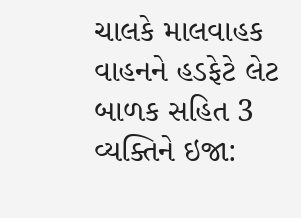ચાલકે માલવાહક વાહનને હડફેટે લેટ બાળક સહિત 3 વ્યક્તિને ઇજા: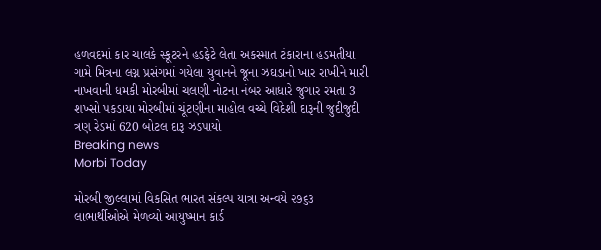હળવદમાં કાર ચાલકે સ્કૂટરને હડફેટે લેતા અકસ્માત ટંકારાના હડમતીયા ગામે મિત્રના લગ્ન પ્રસંગમાં ગયેલા યુવાનને જૂના ઝઘડાનો ખાર રાખીને મારી નાખવાની ધમકી મોરબીમાં ચલણી નોટના નંબર આધારે જુગાર રમતા 3 શખ્સો પકડાયા મોરબીમાં ચૂંટણીના માહોલ વચ્ચે વિદેશી દારૂની જુદીજુદી ત્રણ રેડમાં 620 બોટલ દારૂ ઝડપાયો
Breaking news
Morbi Today

મોરબી જીલ્લામાં વિકસિત ભારત સંકલ્પ યાત્રા અન્વયે ૨૭૬૩ લાભાર્થીઓએ મેળવ્યો આયુષ્માન કાર્ડ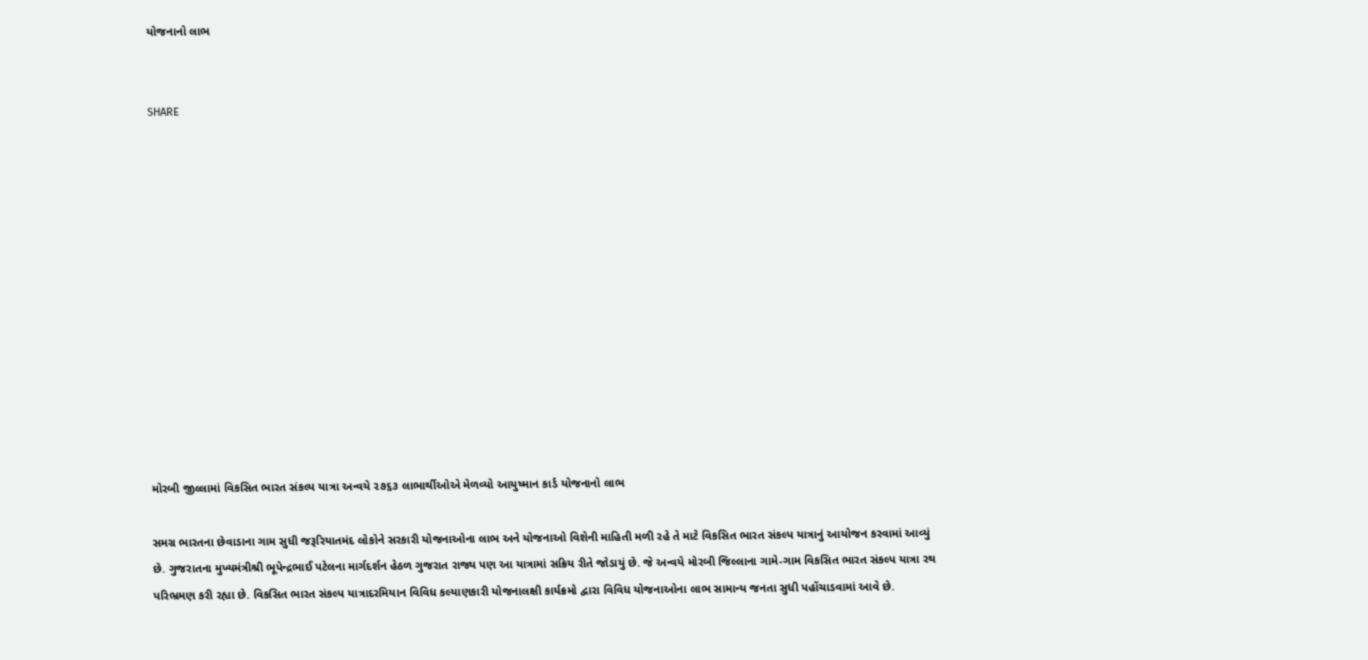યોજનાનો લાભ


SHARE













મોરબી જીલ્લામાં વિકસિત ભારત સંકલ્પ યાત્રા અન્વયે ૨૭૬૩ લાભાર્થીઓએ મેળવ્યો આયુષ્માન કાર્ડ યોજનાનો લાભ

સમગ્ર ભારતના છેવાડાના ગામ સુધી જરૂરિયાતમંદ લોકોને સરકારી યોજનાઓના લાભ અને યોજનાઓ વિશેની માહિતી મળી રહે તે માટે વિકસિત ભારત સંકલ્પ યાત્રાનું આયોજન કરવામાં આવ્યું છે. ગુજરાતના મુખ્યમંત્રીશ્રી ભૂપેન્દ્રભાઈ પટેલના માર્ગદર્શન હેઠળ ગુજરાત રાજ્ય પણ આ યાત્રામાં સક્રિય રીતે જોડાયું છે. જે અન્વયે મોરબી જિલ્લાના ગામે-ગામ વિકસિત ભારત સંકલ્પ યાત્રા રથ પરિભ્રમણ કરી રહ્યા છે. વિકસિત ભારત સંકલ્પ યાત્રાદરમિયાન વિવિધ કલ્યાણકારી યોજનાલક્ષી કાર્યક્રમો દ્વારા વિવિધ યોજનાઓના લાભ સામાન્ય જનતા સુધી પહોંચાડવામાં આવે છે.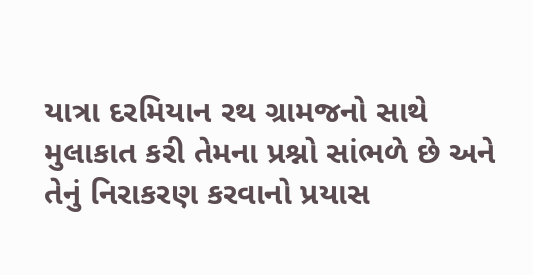યાત્રા દરમિયાન રથ ગ્રામજનો સાથે મુલાકાત કરી તેમના પ્રશ્નો સાંભળે છે અને તેનું નિરાકરણ કરવાનો પ્રયાસ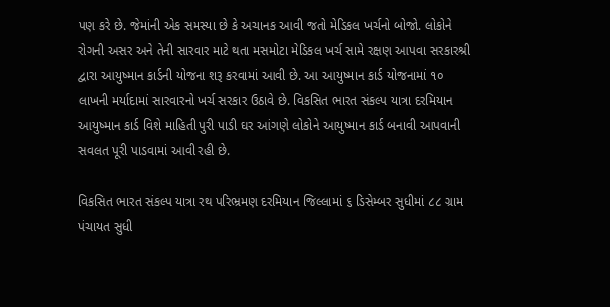પણ કરે છે. જેમાંની એક સમસ્યા છે કે અચાનક આવી જતો મેડિકલ ખર્ચનો બોજો. લોકોને રોગની અસર અને તેની સારવાર માટે થતા મસમોટા મેડિકલ ખર્ચ સામે રક્ષણ આપવા સરકારશ્રી દ્વારા આયુષ્માન કાર્ડની યોજના શરૂ કરવામાં આવી છે. આ આયુષ્માન કાર્ડ યોજનામાં ૧૦ લાખની મર્યાદામાં સારવારનો ખર્ચ સરકાર ઉઠાવે છે. વિકસિત ભારત સંકલ્પ યાત્રા દરમિયાન આયુષ્માન કાર્ડ વિશે માહિતી પુરી પાડી ઘર આંગણે લોકોને આયુષ્માન કાર્ડ બનાવી આપવાની સવલત પૂરી પાડવામાં આવી રહી છે.

વિકસિત ભારત સંકલ્પ યાત્રા રથ પરિભ્રમણ દરમિયાન જિલ્લામાં ૬ ડિસેમ્બર સુધીમાં ૮૮ ગ્રામ પંચાયત સુધી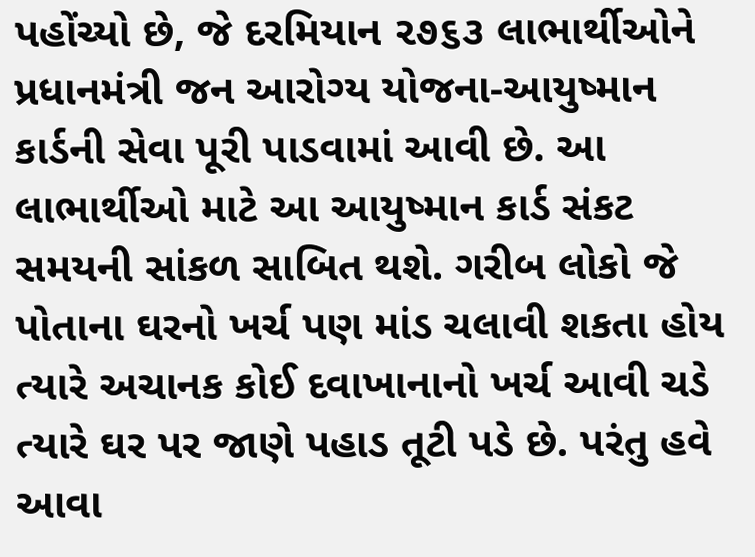પહોંચ્યો છે, જે દરમિયાન ૨૭૬૩ લાભાર્થીઓને પ્રધાનમંત્રી જન આરોગ્ય યોજના-આયુષ્માન કાર્ડની સેવા પૂરી પાડવામાં આવી છે. આ લાભાર્થીઓ માટે આ આયુષ્માન કાર્ડ સંકટ સમયની સાંકળ સાબિત થશે. ગરીબ લોકો જે પોતાના ઘરનો ખર્ચ પણ માંડ ચલાવી શકતા હોય ત્યારે અચાનક કોઈ દવાખાનાનો ખર્ચ આવી ચડે ત્યારે ઘર પર જાણે પહાડ તૂટી પડે છે. પરંતુ હવે આવા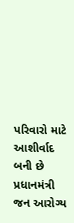પરિવારો માટે આશીર્વાદ બની છે પ્રધાનમંત્રી જન આરોગ્ય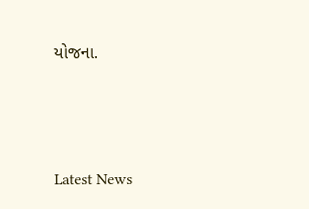યોજના.






Latest News